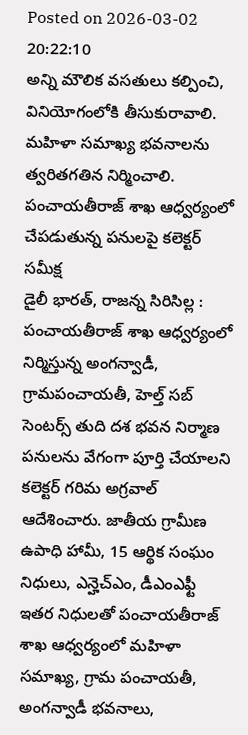Posted on 2026-03-02 20:22:10
అన్ని మౌలిక వసతులు కల్పించి, వినియోగంలోకి తీసుకురావాలి.
మహిళా సమాఖ్య భవనాలను త్వరితగతిన నిర్మించాలి.
పంచాయతీరాజ్ శాఖ ఆధ్వర్యంలో చేపడుతున్న పనులపై కలెక్టర్ సమీక్ష
డైలీ భారత్, రాజన్న సిరిసిల్ల : పంచాయతీరాజ్ శాఖ ఆధ్వర్యంలో నిర్మిస్తున్న అంగన్వాడీ, గ్రామపంచాయతీ, హెల్త్ సబ్ సెంటర్స్ తుది దశ భవన నిర్మాణ పనులను వేగంగా పూర్తి చేయాలని కలెక్టర్ గరిమ అగ్రవాల్ ఆదేశించారు. జాతీయ గ్రామీణ ఉపాధి హామీ, 15 ఆర్థిక సంఘం నిధులు, ఎన్హెచ్ఎం, డీఎంఎఫ్టీ ఇతర నిధులతో పంచాయతీరాజ్ శాఖ ఆధ్వర్యంలో మహిళా సమాఖ్య, గ్రామ పంచాయతీ, అంగన్వాడీ భవనాలు,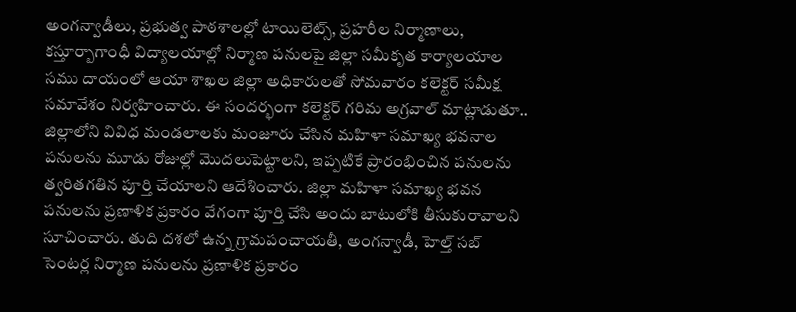అంగన్వాడీలు, ప్రభుత్వ పాఠశాలల్లో టాయిలెట్స్, ప్రహరీల నిర్మాణాలు, కస్తూర్బాగాంధీ విద్యాలయాల్లో నిర్మాణ పనులపై జిల్లా సమీకృత కార్యాలయాల సము దాయంలో ఆయా శాఖల జిల్లా అధికారులతో సోమవారం కలెక్టర్ సమీక్ష సమావేశం నిర్వహించారు. ఈ సందర్భంగా కలెక్టర్ గరిమ అగ్రవాల్ మాట్లాడుతూ.. జిల్లాలోని వివిధ మండలాలకు మంజూరు చేసిన మహిళా సమాఖ్య భవనాల పనులను మూడు రోజుల్లో మొదలుపెట్టాలని, ఇప్పటికే ప్రారంభించిన పనులను త్వరితగతిన పూర్తి చేయాలని ఆదేశించారు. జిల్లా మహిళా సమాఖ్య భవన పనులను ప్రణాళిక ప్రకారం వేగంగా పూర్తి చేసి అందు బాటులోకి తీసుకురావాలని సూచించారు. తుది దశలో ఉన్న గ్రామపంచాయతీ, అంగన్వాడీ, హెల్త్ సబ్ సెంటర్ల నిర్మాణ పనులను ప్రణాళిక ప్రకారం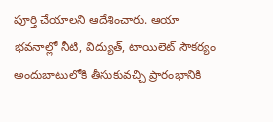పూర్తి చేయాలని ఆదేశించారు. ఆయా భవనాల్లో నీటి, విద్యుత్, టాయిలెట్ సౌకర్యం అందుబాటులోకి తీసుకువచ్చి ప్రారంభానికి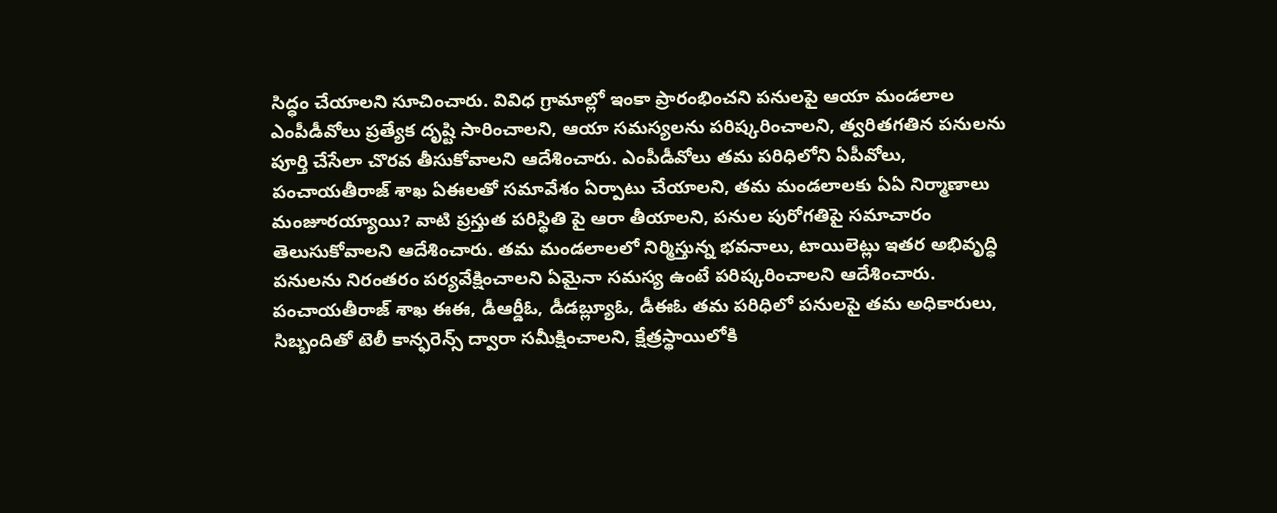సిద్ధం చేయాలని సూచించారు. వివిధ గ్రామాల్లో ఇంకా ప్రారంభించని పనులపై ఆయా మండలాల ఎంపీడీవోలు ప్రత్యేక దృష్టి సారించాలని, ఆయా సమస్యలను పరిష్కరించాలని, త్వరితగతిన పనులను పూర్తి చేసేలా చొరవ తీసుకోవాలని ఆదేశించారు. ఎంపీడీవోలు తమ పరిధిలోని ఏపీవోలు, పంచాయతీరాజ్ శాఖ ఏఈలతో సమావేశం ఏర్పాటు చేయాలని, తమ మండలాలకు ఏఏ నిర్మాణాలు మంజూరయ్యాయి? వాటి ప్రస్తుత పరిస్థితి పై ఆరా తీయాలని, పనుల పురోగతిపై సమాచారం తెలుసుకోవాలని ఆదేశించారు. తమ మండలాలలో నిర్మిస్తున్న భవనాలు, టాయిలెట్లు ఇతర అభివృద్ధి పనులను నిరంతరం పర్యవేక్షించాలని ఏమైనా సమస్య ఉంటే పరిష్కరించాలని ఆదేశించారు. పంచాయతీరాజ్ శాఖ ఈఈ, డీఆర్డీఓ, డీడబ్ల్యూఓ, డీఈఓ తమ పరిధిలో పనులపై తమ అధికారులు, సిబ్బందితో టెలీ కాన్ఫరెన్స్ ద్వారా సమీక్షించాలని, క్షేత్రస్థాయిలోకి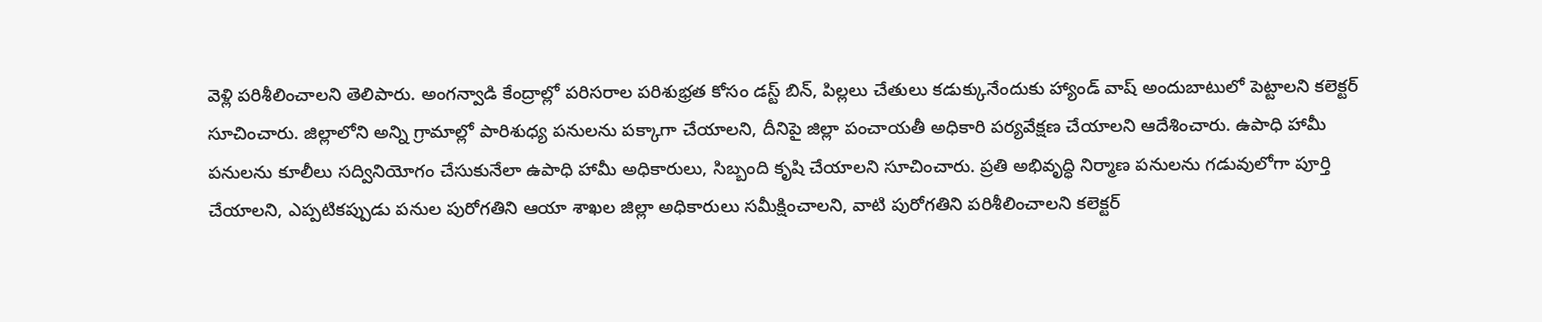వెళ్లి పరిశీలించాలని తెలిపారు. అంగన్వాడి కేంద్రాల్లో పరిసరాల పరిశుభ్రత కోసం డస్ట్ బిన్, పిల్లలు చేతులు కడుక్కునేందుకు హ్యాండ్ వాష్ అందుబాటులో పెట్టాలని కలెక్టర్ సూచించారు. జిల్లాలోని అన్ని గ్రామాల్లో పారిశుధ్య పనులను పక్కాగా చేయాలని, దీనిపై జిల్లా పంచాయతీ అధికారి పర్యవేక్షణ చేయాలని ఆదేశించారు. ఉపాధి హామీ పనులను కూలీలు సద్వినియోగం చేసుకునేలా ఉపాధి హామీ అధికారులు, సిబ్బంది కృషి చేయాలని సూచించారు. ప్రతి అభివృద్ధి నిర్మాణ పనులను గడువులోగా పూర్తి చేయాలని, ఎప్పటికప్పుడు పనుల పురోగతిని ఆయా శాఖల జిల్లా అధికారులు సమీక్షించాలని, వాటి పురోగతిని పరిశీలించాలని కలెక్టర్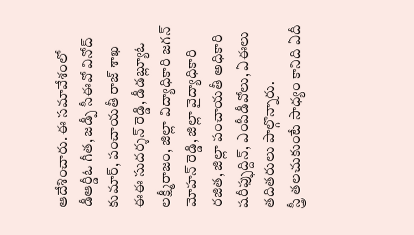ఆదేశించారు. ఈ సమావేశంలో డీఆర్డీఓ గీత, జడ్పీ సీఈవో వినోద్ కుమార్, పంచాయతీ రాజ్ శాఖ ఈఈ సుదర్శన్ రెడ్డి, డీడబ్ల్యూఓ లక్ష్మీరాజం, జిల్లా విద్యాధికారి జగన్ మోహన్ రెడ్డి, జిల్లా వైద్యాధికారి రజిత, జిల్లా పంచాయతీ అధికారి షరీఫ్ఫుద్దిన్, ఎంపీడీవోలు, ఏఈలు తదితరులు పాల్గొన్నారు.
స్త్రీ తలచుకుంటే సాధ్యం కానిది ఏదీ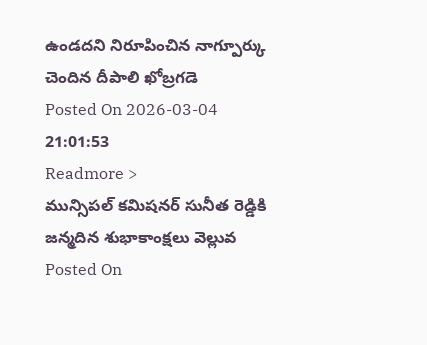ఉండదని నిరూపించిన నాగ్పూర్కు చెందిన దీపాలి ఖోబ్రగడె
Posted On 2026-03-04 21:01:53
Readmore >
మున్సిపల్ కమిషనర్ సునీత రెడ్డికి జన్మదిన శుభాకాంక్షలు వెల్లువ
Posted On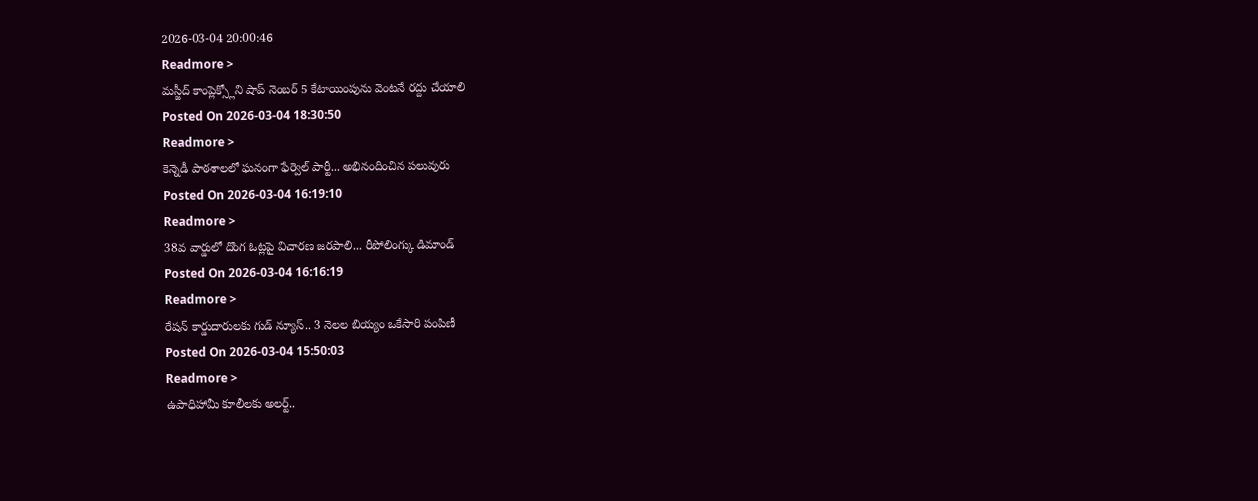2026-03-04 20:00:46
Readmore >
మస్జీద్ కాంప్లెక్స్లోని షాప్ నెంబర్ 5 కేటాయింపును వెంటనే రద్దు చేయాలి
Posted On 2026-03-04 18:30:50
Readmore >
కెన్నెడీ పాఠశాలలో ఘనంగా ఫేర్వెల్ పార్టీ... అభినందించిన పలువురు
Posted On 2026-03-04 16:19:10
Readmore >
38వ వార్డులో దొంగ ఓట్లపై విచారణ జరపాలి... రీపోలింగ్కు డిమాండ్
Posted On 2026-03-04 16:16:19
Readmore >
రేషన్ కార్డుదారులకు గుడ్ న్యూస్.. 3 నెలల బియ్యం ఒకేసారి పంపిణీ
Posted On 2026-03-04 15:50:03
Readmore >
ఉపాధిహామీ కూలీలకు అలర్ట్..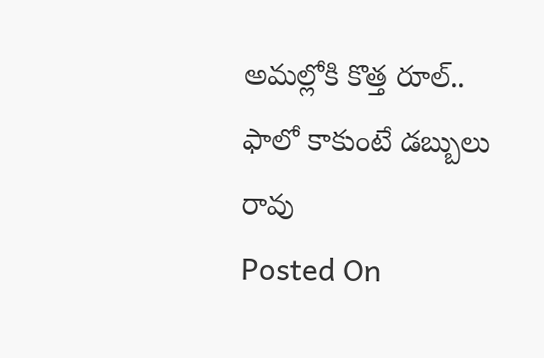అమల్లోకి కొత్త రూల్.. ఫాలో కాకుంటే డబ్బులు రావు
Posted On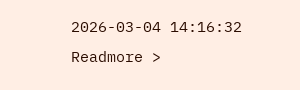2026-03-04 14:16:32
Readmore >